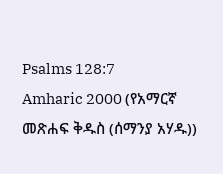Psalms 128:7
Amharic 2000 (የአማርኛ መጽሐፍ ቅዱስ (ሰማንያ አሃዱ))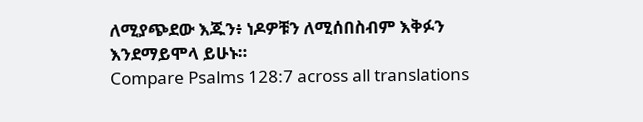ለሚያጭደው እጁን፥ ነዶዎቹን ለሚሰበስብም እቅፉን እንደማይሞላ ይሁኑ።
Compare Psalms 128:7 across all translations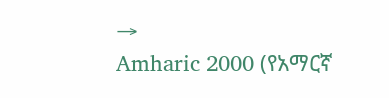→
Amharic 2000 (የአማርኛ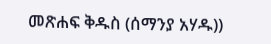መጽሐፍ ቅዱስ (ሰማንያ አሃዱ))